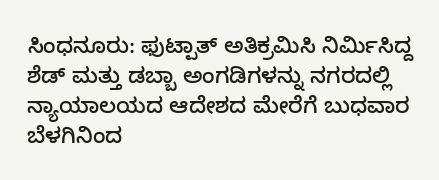ಸಿಂಧನೂರು: ಫುಟ್ಪಾತ್ ಅತಿಕ್ರಮಿಸಿ ನಿರ್ಮಿಸಿದ್ದ ಶೆಡ್ ಮತ್ತು ಡಬ್ಬಾ ಅಂಗಡಿಗಳನ್ನು ನಗರದಲ್ಲಿ ನ್ಯಾಯಾಲಯದ ಆದೇಶದ ಮೇರೆಗೆ ಬುಧವಾರ ಬೆಳಗಿನಿಂದ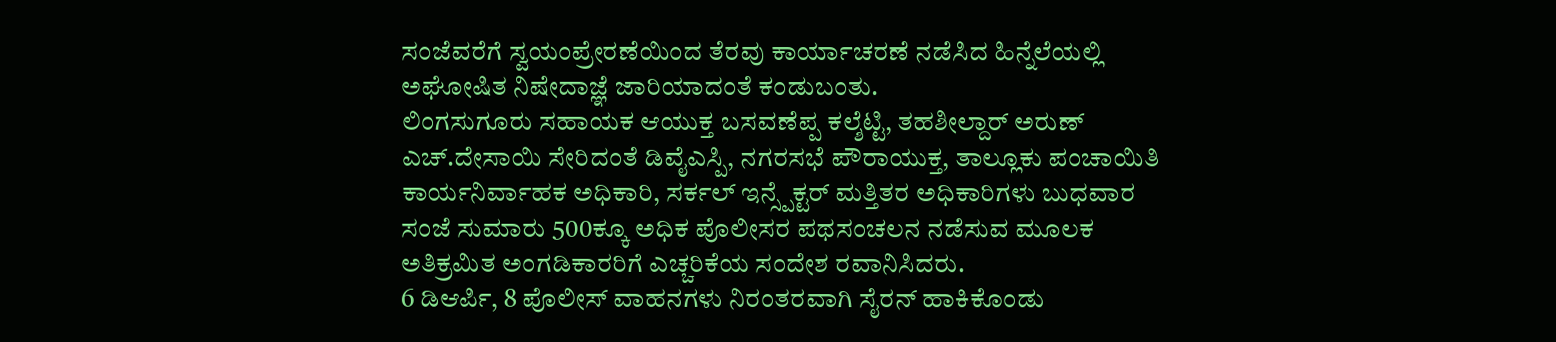ಸಂಜೆವರೆಗೆ ಸ್ವಯಂಪ್ರೇರಣೆಯಿಂದ ತೆರವು ಕಾರ್ಯಾಚರಣೆ ನಡೆಸಿದ ಹಿನ್ನೆಲೆಯಲ್ಲಿ ಅಘೋಷಿತ ನಿಷೇದಾಜ್ಞೆ ಜಾರಿಯಾದಂತೆ ಕಂಡುಬಂತು.
ಲಿಂಗಸುಗೂರು ಸಹಾಯಕ ಆಯುಕ್ತ ಬಸವಣೆಪ್ಪ ಕಲ್ಶೆಟ್ಟಿ, ತಹಶೀಲ್ದಾರ್ ಅರುಣ್ ಎಚ್.ದೇಸಾಯಿ ಸೇರಿದಂತೆ ಡಿವೈಎಸ್ಪಿ, ನಗರಸಭೆ ಪೌರಾಯುಕ್ತ, ತಾಲ್ಲೂಕು ಪಂಚಾಯಿತಿ ಕಾರ್ಯನಿರ್ವಾಹಕ ಅಧಿಕಾರಿ, ಸರ್ಕಲ್ ಇನ್ಸ್ಪೆಕ್ಟರ್ ಮತ್ತಿತರ ಅಧಿಕಾರಿಗಳು ಬುಧವಾರ ಸಂಜೆ ಸುಮಾರು 500ಕ್ಕೂ ಅಧಿಕ ಪೊಲೀಸರ ಪಥಸಂಚಲನ ನಡೆಸುವ ಮೂಲಕ ಅತಿಕ್ರಮಿತ ಅಂಗಡಿಕಾರರಿಗೆ ಎಚ್ಚರಿಕೆಯ ಸಂದೇಶ ರವಾನಿಸಿದರು.
6 ಡಿಆರ್ಪಿ, 8 ಪೊಲೀಸ್ ವಾಹನಗಳು ನಿರಂತರವಾಗಿ ಸೈರನ್ ಹಾಕಿಕೊಂಡು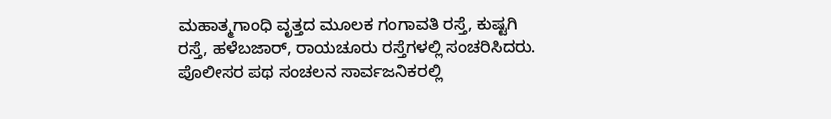ಮಹಾತ್ಮಗಾಂಧಿ ವೃತ್ತದ ಮೂಲಕ ಗಂಗಾವತಿ ರಸ್ತೆ, ಕುಷ್ಟಗಿ ರಸ್ತೆ, ಹಳೆಬಜಾರ್, ರಾಯಚೂರು ರಸ್ತೆಗಳಲ್ಲಿ ಸಂಚರಿಸಿದರು. ಪೊಲೀಸರ ಪಥ ಸಂಚಲನ ಸಾರ್ವಜನಿಕರಲ್ಲಿ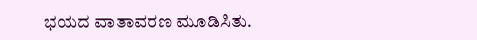ಭಯದ ವಾತಾವರಣ ಮೂಡಿಸಿತು.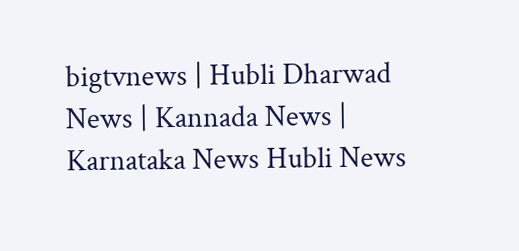bigtvnews | Hubli Dharwad News | Kannada News | Karnataka News Hubli News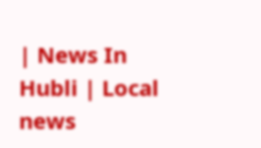| News In Hubli | Local news